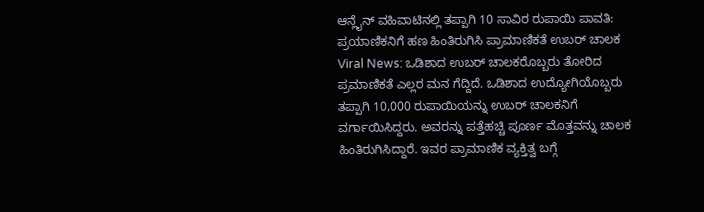ಆನ್ಲೈನ್ ವಹಿವಾಟಿನಲ್ಲಿ ತಪ್ಪಾಗಿ 10 ಸಾವಿರ ರುಪಾಯಿ ಪಾವತಿ: ಪ್ರಯಾಣಿಕನಿಗೆ ಹಣ ಹಿಂತಿರುಗಿಸಿ ಪ್ರಾಮಾಣಿಕತೆ ಉಬರ್ ಚಾಲಕ
Viral News: ಒಡಿಶಾದ ಉಬರ್ ಚಾಲಕರೊಬ್ಬರು ತೋರಿದ ಪ್ರಮಾಣಿಕತೆ ಎಲ್ಲರ ಮನ ಗೆದ್ದಿದೆ. ಒಡಿಶಾದ ಉದ್ಯೋಗಿಯೊಬ್ಬರು ತಪ್ಪಾಗಿ 10,000 ರುಪಾಯಿಯನ್ನು ಉಬರ್ ಚಾಲಕನಿಗೆ ವರ್ಗಾಯಿಸಿದ್ದರು. ಅವರನ್ನು ಪತ್ತೆಹಚ್ಚಿ ಪೂರ್ಣ ಮೊತ್ತವನ್ನು ಚಾಲಕ ಹಿಂತಿರುಗಿಸಿದ್ದಾರೆ. ಇವರ ಪ್ರಾಮಾಣಿಕ ವ್ಯಕ್ತಿತ್ವ ಬಗ್ಗೆ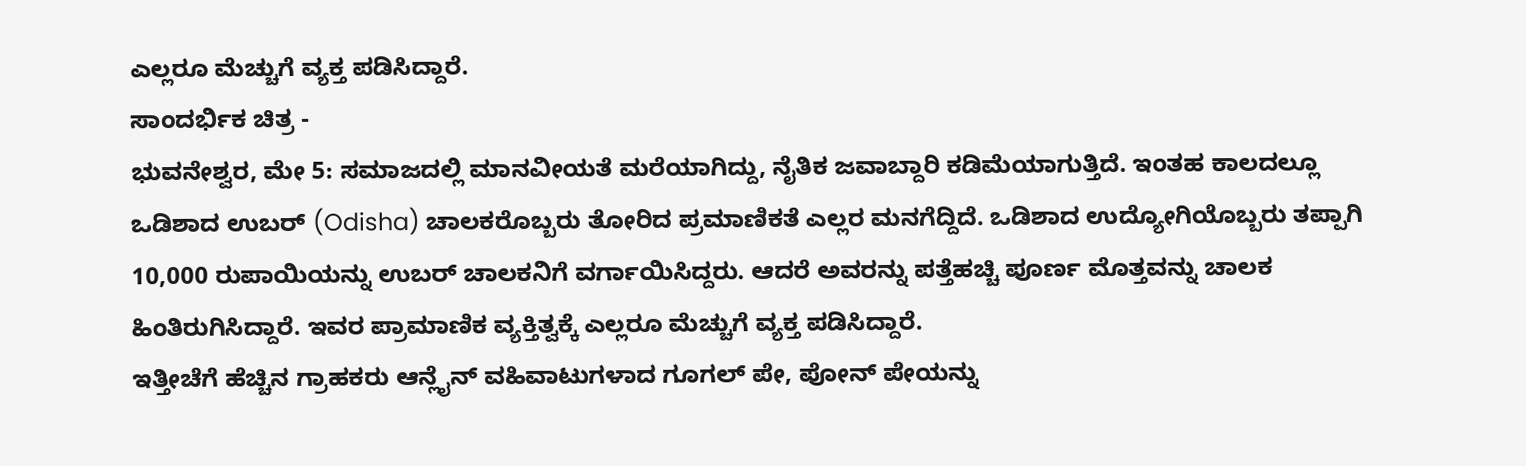ಎಲ್ಲರೂ ಮೆಚ್ಚುಗೆ ವ್ಯಕ್ತ ಪಡಿಸಿದ್ದಾರೆ.
ಸಾಂದರ್ಭಿಕ ಚಿತ್ರ -
ಭುವನೇಶ್ವರ, ಮೇ 5: ಸಮಾಜದಲ್ಲಿ ಮಾನವೀಯತೆ ಮರೆಯಾಗಿದ್ದು, ನೈತಿಕ ಜವಾಬ್ದಾರಿ ಕಡಿಮೆಯಾಗುತ್ತಿದೆ. ಇಂತಹ ಕಾಲದಲ್ಲೂ ಒಡಿಶಾದ ಉಬರ್ (Odisha) ಚಾಲಕರೊಬ್ಬರು ತೋರಿದ ಪ್ರಮಾಣಿಕತೆ ಎಲ್ಲರ ಮನಗೆದ್ದಿದೆ. ಒಡಿಶಾದ ಉದ್ಯೋಗಿಯೊಬ್ಬರು ತಪ್ಪಾಗಿ 10,000 ರುಪಾಯಿಯನ್ನು ಉಬರ್ ಚಾಲಕನಿಗೆ ವರ್ಗಾಯಿಸಿದ್ದರು. ಆದರೆ ಅವರನ್ನು ಪತ್ತೆಹಚ್ಚಿ ಪೂರ್ಣ ಮೊತ್ತವನ್ನು ಚಾಲಕ ಹಿಂತಿರುಗಿಸಿದ್ದಾರೆ. ಇವರ ಪ್ರಾಮಾಣಿಕ ವ್ಯಕ್ತಿತ್ವಕ್ಕೆ ಎಲ್ಲರೂ ಮೆಚ್ಚುಗೆ ವ್ಯಕ್ತ ಪಡಿಸಿದ್ದಾರೆ.
ಇತ್ತೀಚೆಗೆ ಹೆಚ್ಚಿನ ಗ್ರಾಹಕರು ಆನ್ಲೈನ್ ವಹಿವಾಟುಗಳಾದ ಗೂಗಲ್ ಪೇ, ಪೋನ್ ಪೇಯನ್ನು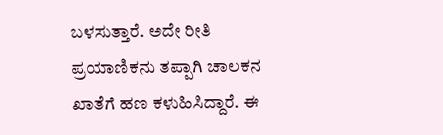ಬಳಸುತ್ತಾರೆ. ಅದೇ ರೀತಿ ಪ್ರಯಾಣಿಕನು ತಪ್ಪಾಗಿ ಚಾಲಕನ ಖಾತೆಗೆ ಹಣ ಕಳುಹಿಸಿದ್ದಾರೆ. ಈ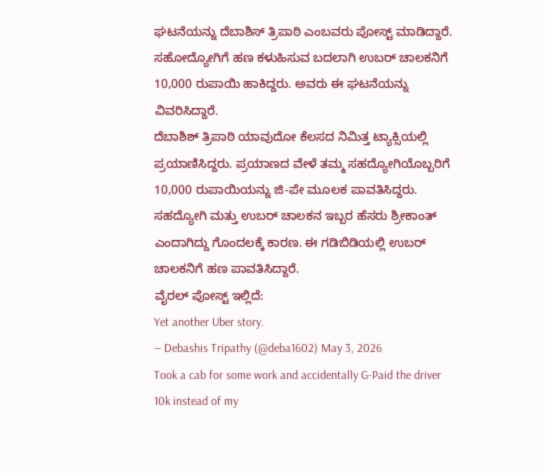ಘಟನೆಯನ್ನು ದೆಬಾಶಿಸ್ ತ್ರಿಪಾಠಿ ಎಂಬವರು ಪೋಸ್ಟ್ ಮಾಡಿದ್ದಾರೆ. ಸಹೋದ್ಯೋಗಿಗೆ ಹಣ ಕಳುಹಿಸುವ ಬದಲಾಗಿ ಉಬರ್ ಚಾಲಕನಿಗೆ 10,000 ರುಪಾಯಿ ಹಾಕಿದ್ದರು. ಅವರು ಈ ಘಟನೆಯನ್ನು ವಿವರಿಸಿದ್ದಾರೆ.
ದೆಬಾಶಿಶ್ ತ್ರಿಪಾಠಿ ಯಾವುದೋ ಕೆಲಸದ ನಿಮಿತ್ತ ಟ್ಯಾಕ್ಸಿಯಲ್ಲಿ ಪ್ರಯಾಣಿಸಿದ್ದರು. ಪ್ರಯಾಣದ ವೇಳೆ ತಮ್ಮ ಸಹದ್ಯೋಗಿಯೊಬ್ಬರಿಗೆ 10,000 ರುಪಾಯಿಯನ್ನು ಜಿ-ಪೇ ಮೂಲಕ ಪಾವತಿಸಿದ್ದರು. ಸಹದ್ಯೋಗಿ ಮತ್ತು ಉಬರ್ ಚಾಲಕನ ಇಬ್ಬರ ಹೆಸರು ಶ್ರೀಕಾಂತ್ ಎಂದಾಗಿದ್ದು ಗೊಂದಲಕ್ಕೆ ಕಾರಣ. ಈ ಗಡಿಬಿಡಿಯಲ್ಲಿ ಉಬರ್ ಚಾಲಕನಿಗೆ ಹಣ ಪಾವತಿಸಿದ್ದಾರೆ.
ವೈರಲ್ ಪೋಸ್ಟ್ ಇಲ್ಲಿದೆ:
Yet another Uber story.
— Debashis Tripathy (@deba1602) May 3, 2026
Took a cab for some work and accidentally G-Paid the driver 10k instead of my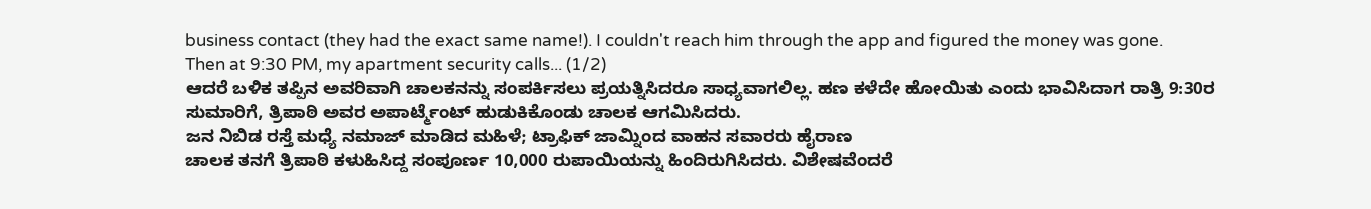business contact (they had the exact same name!). I couldn't reach him through the app and figured the money was gone.
Then at 9:30 PM, my apartment security calls... (1/2)
ಆದರೆ ಬಳಿಕ ತಪ್ಪಿನ ಅವರಿವಾಗಿ ಚಾಲಕನನ್ನು ಸಂಪರ್ಕಿಸಲು ಪ್ರಯತ್ನಿಸಿದರೂ ಸಾಧ್ಯವಾಗಲಿಲ್ಲ. ಹಣ ಕಳೆದೇ ಹೋಯಿತು ಎಂದು ಭಾವಿಸಿದಾಗ ರಾತ್ರಿ 9:30ರ ಸುಮಾರಿಗೆ, ತ್ರಿಪಾಠಿ ಅವರ ಅಪಾರ್ಟ್ಮೆಂಟ್ ಹುಡುಕಿಕೊಂಡು ಚಾಲಕ ಆಗಮಿಸಿದರು.
ಜನ ನಿಬಿಡ ರಸ್ತೆ ಮಧ್ಯೆ ನಮಾಜ್ ಮಾಡಿದ ಮಹಿಳೆ; ಟ್ರಾಫಿಕ್ ಜಾಮ್ನಿಂದ ವಾಹನ ಸವಾರರು ಹೈರಾಣ
ಚಾಲಕ ತನಗೆ ತ್ರಿಪಾಠಿ ಕಳುಹಿಸಿದ್ದ ಸಂಪೂರ್ಣ 10,000 ರುಪಾಯಿಯನ್ನು ಹಿಂದಿರುಗಿಸಿದರು. ವಿಶೇಷವೆಂದರೆ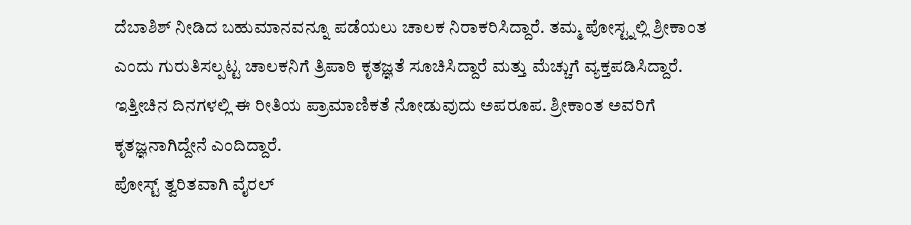ದೆಬಾಶಿಶ್ ನೀಡಿದ ಬಹುಮಾನವನ್ನೂ ಪಡೆಯಲು ಚಾಲಕ ನಿರಾಕರಿಸಿದ್ದಾರೆ. ತಮ್ಮ ಪೋಸ್ಟ್ನಲ್ಲಿ ಶ್ರೀಕಾಂತ ಎಂದು ಗುರುತಿಸಲ್ಪಟ್ಟ ಚಾಲಕನಿಗೆ ತ್ರಿಪಾಠಿ ಕೃತಜ್ಞತೆ ಸೂಚಿಸಿದ್ದಾರೆ ಮತ್ತು ಮೆಚ್ಚುಗೆ ವ್ಯಕ್ತಪಡಿಸಿದ್ದಾರೆ. ಇತ್ತೀಚಿನ ದಿನಗಳಲ್ಲಿ ಈ ರೀತಿಯ ಪ್ರಾಮಾಣಿಕತೆ ನೋಡುವುದು ಅಪರೂಪ. ಶ್ರೀಕಾಂತ ಅವರಿಗೆ ಕೃತಜ್ಞನಾಗಿದ್ದೇನೆ ಎಂದಿದ್ದಾರೆ.
ಪೋಸ್ಟ್ ತ್ವರಿತವಾಗಿ ವೈರಲ್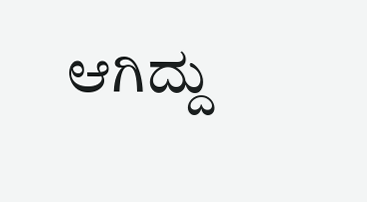ಆಗಿದ್ದು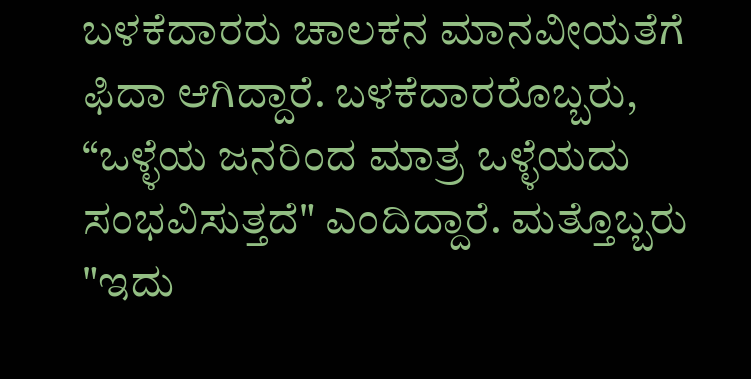ಬಳಕೆದಾರರು ಚಾಲಕನ ಮಾನವೀಯತೆಗೆ ಫಿದಾ ಆಗಿದ್ದಾರೆ. ಬಳಕೆದಾರರೊಬ್ಬರು, “ಒಳ್ಳೆಯ ಜನರಿಂದ ಮಾತ್ರ ಒಳ್ಳೆಯದು ಸಂಭವಿಸುತ್ತದೆ" ಎಂದಿದ್ದಾರೆ. ಮತ್ತೊಬ್ಬರು "ಇದು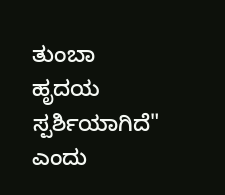ತುಂಬಾ ಹೃದಯ ಸ್ಪರ್ಶಿಯಾಗಿದೆ" ಎಂದು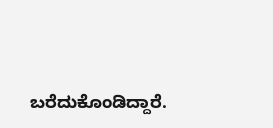ಬರೆದುಕೊಂಡಿದ್ದಾರೆ.